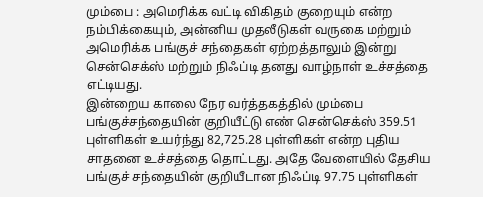மும்பை : அமெரிக்க வட்டி விகிதம் குறையும் என்ற நம்பிக்கையும், அன்னிய முதலீடுகள் வருகை மற்றும் அமெரிக்க பங்குச் சந்தைகள் ஏற்றத்தாலும் இன்று சென்செக்ஸ் மற்றும் நிஃப்டி தனது வாழ்நாள் உச்சத்தை எட்டியது.
இன்றைய காலை நேர வர்த்தகத்தில் மும்பை பங்குச்சந்தையின் குறியீட்டு எண் சென்செக்ஸ் 359.51 புள்ளிகள் உயர்ந்து 82,725.28 புள்ளிகள் என்ற புதிய சாதனை உச்சத்தை தொட்டது. அதே வேளையில் தேசிய பங்குச் சந்தையின் குறியீடான நிஃப்டி 97.75 புள்ளிகள்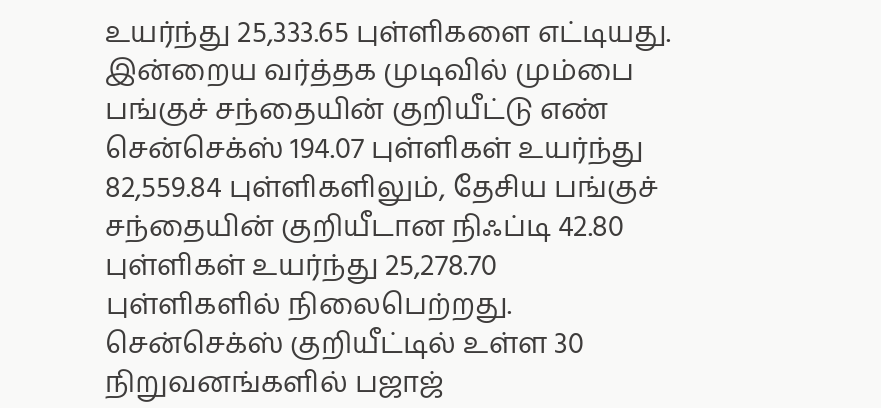உயர்ந்து 25,333.65 புள்ளிகளை எட்டியது.
இன்றைய வர்த்தக முடிவில் மும்பை பங்குச் சந்தையின் குறியீட்டு எண் சென்செக்ஸ் 194.07 புள்ளிகள் உயர்ந்து 82,559.84 புள்ளிகளிலும், தேசிய பங்குச் சந்தையின் குறியீடான நிஃப்டி 42.80 புள்ளிகள் உயர்ந்து 25,278.70 புள்ளிகளில் நிலைபெற்றது.
சென்செக்ஸ் குறியீட்டில் உள்ள 30 நிறுவனங்களில் பஜாஜ்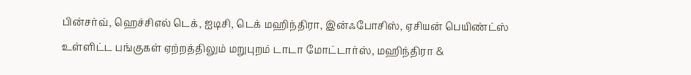பின்சர்வ், ஹெச்சிஎல் டெக், ஐடிசி, டெக் மஹிந்திரா, இன்ஃபோசிஸ், ஏசியன் பெயிண்ட்ஸ் உள்ளிட்ட பங்குகள் ஏற்றத்திலும் மறுபுறம் டாடா மோட்டார்ஸ், மஹிந்திரா &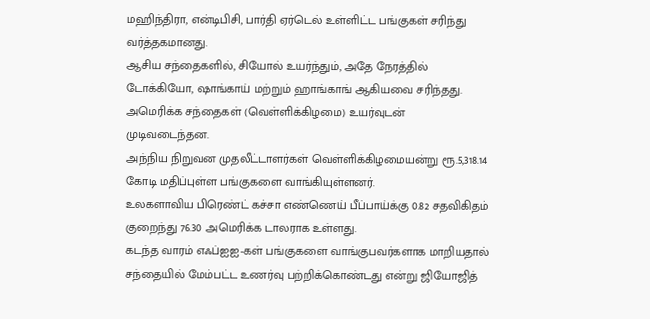மஹிந்திரா, என்டிபிசி, பார்தி ஏர்டெல் உள்ளிட்ட பங்குகள் சரிந்து வர்த்தகமானது.
ஆசிய சந்தைகளில், சியோல் உயர்ந்தும், அதே நேரத்தில் டோக்கியோ, ஷாங்காய் மற்றும் ஹாங்காங் ஆகியவை சரிந்தது. அமெரிக்க சந்தைகள் (வெள்ளிக்கிழமை) உயர்வுடன் முடிவடைந்தன.
அந்நிய நிறுவன முதலீட்டாளர்கள் வெள்ளிக்கிழமையன்று ரூ.5,318.14 கோடி மதிப்புள்ள பங்குகளை வாங்கியுள்ளனர்.
உலகளாவிய பிரெண்ட் கச்சா எண்ணெய் பீப்பாய்க்கு 0.82 சதவிகிதம் குறைந்து 76.30 அமெரிக்க டாலராக உள்ளது.
கடந்த வாரம் எஃப்ஐஐ-கள் பங்குகளை வாங்குபவர்களாக மாறியதால் சந்தையில் மேம்பட்ட உணர்வு பற்றிக்கொண்டது என்று ஜியோஜித்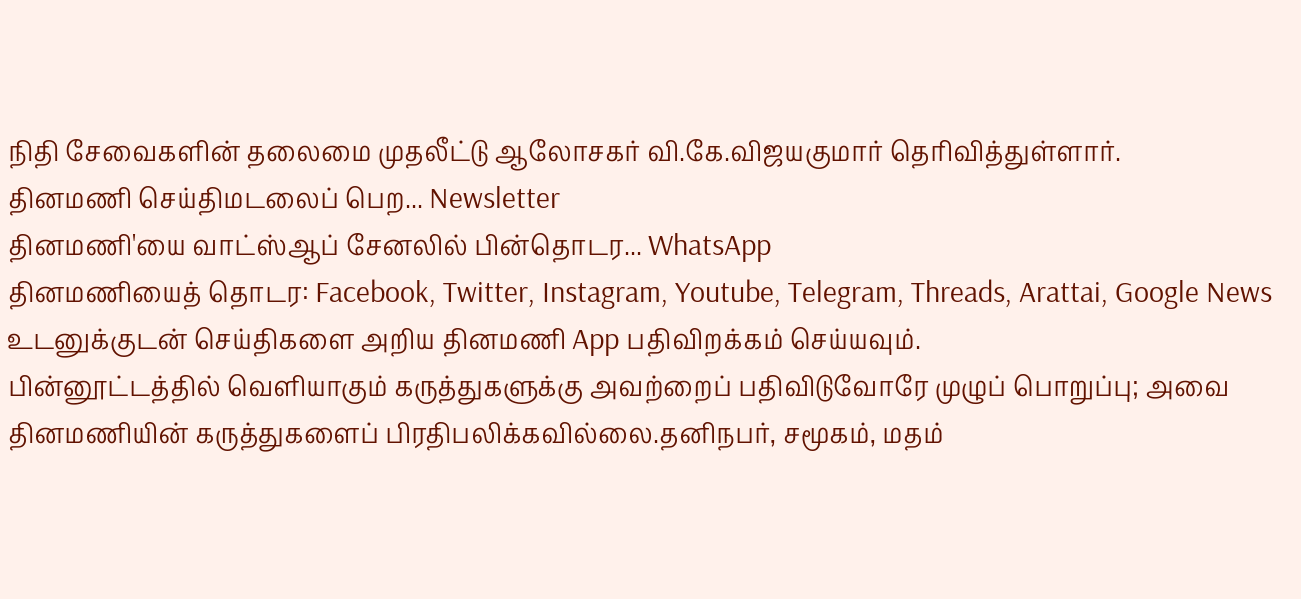நிதி சேவைகளின் தலைமை முதலீட்டு ஆலோசகர் வி.கே.விஜயகுமார் தெரிவித்துள்ளார்.
தினமணி செய்திமடலைப் பெற... Newsletter
தினமணி'யை வாட்ஸ்ஆப் சேனலில் பின்தொடர... WhatsApp
தினமணியைத் தொடர: Facebook, Twitter, Instagram, Youtube, Telegram, Threads, Arattai, Google News
உடனுக்குடன் செய்திகளை அறிய தினமணி App பதிவிறக்கம் செய்யவும்.
பின்னூட்டத்தில் வெளியாகும் கருத்துகளுக்கு அவற்றைப் பதிவிடுவோரே முழுப் பொறுப்பு; அவை தினமணியின் கருத்துகளைப் பிரதிபலிக்கவில்லை.தனிநபர், சமூகம், மதம்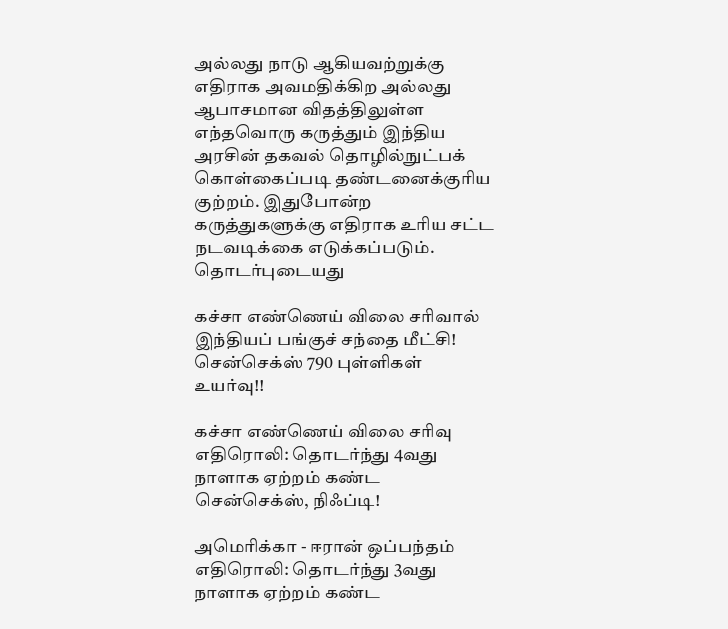அல்லது நாடு ஆகியவற்றுக்கு எதிராக அவமதிக்கிற அல்லது ஆபாசமான விதத்திலுள்ள எந்தவொரு கருத்தும் இந்திய அரசின் தகவல் தொழில்நுட்பக் கொள்கைப்படி தண்டனைக்குரிய குற்றம். இதுபோன்ற கருத்துகளுக்கு எதிராக உரிய சட்ட நடவடிக்கை எடுக்கப்படும்.
தொடர்புடையது

கச்சா எண்ணெய் விலை சரிவால் இந்தியப் பங்குச் சந்தை மீட்சி! சென்செக்ஸ் 790 புள்ளிகள் உயர்வு!!

கச்சா எண்ணெய் விலை சரிவு எதிரொலி: தொடர்ந்து 4வது நாளாக ஏற்றம் கண்ட சென்செக்ஸ், நிஃப்டி!

அமெரிக்கா - ஈரான் ஒப்பந்தம் எதிரொலி: தொடர்ந்து 3வது நாளாக ஏற்றம் கண்ட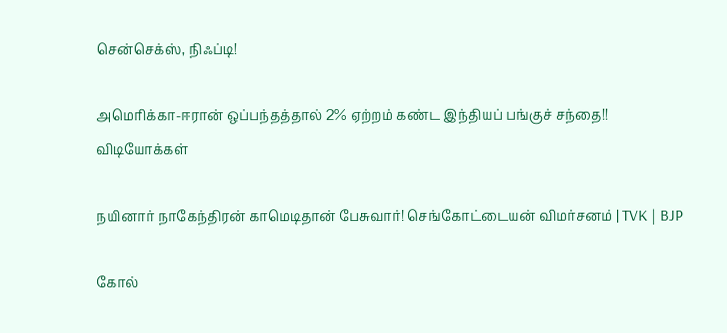சென்செக்ஸ், நிஃப்டி!

அமெரிக்கா-ஈரான் ஒப்பந்தத்தால் 2% ஏற்றம் கண்ட இந்தியப் பங்குச் சந்தை!!
விடியோக்கள்

நயினார் நாகேந்திரன் காமெடிதான் பேசுவார்! செங்கோட்டையன் விமர்சனம் | TVK | BJP

கோல்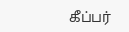கீப்பர்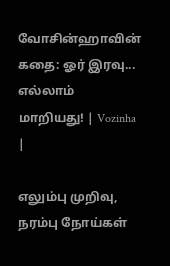வோசின்ஹாவின் கதை: ஓர் இரவு... எல்லாம் மாறியது! | Vozinha |

எலும்பு முறிவு, நரம்பு நோய்கள்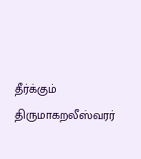தீர்க்கும் திருமாகறலீஸ்வரர்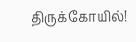திருக்கோயில்!